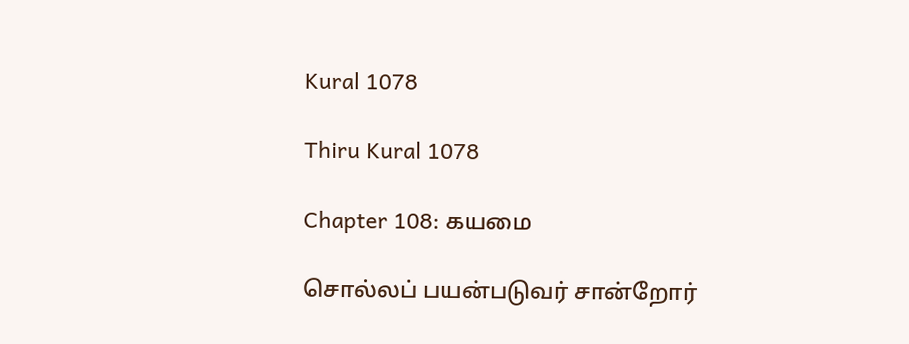Kural 1078

Thiru Kural 1078

Chapter 108: கயமை

சொல்லப் பயன்படுவர் சான்றோர்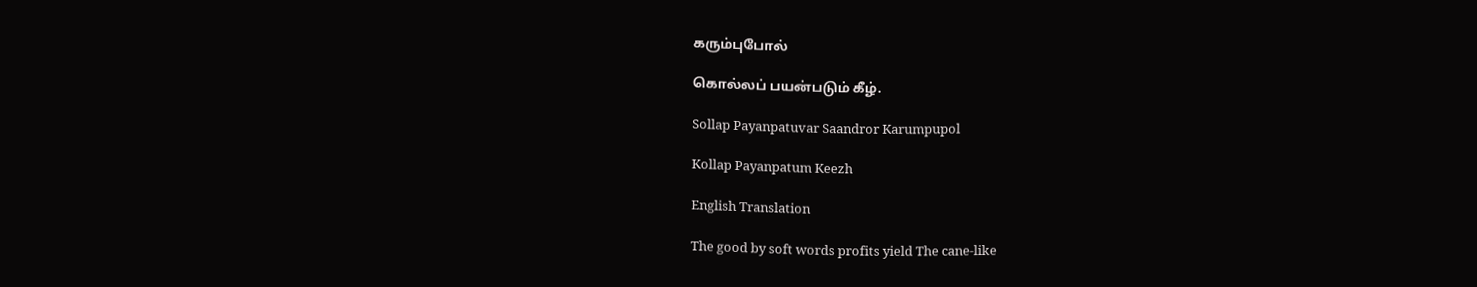கரும்புபோல்

கொல்லப் பயன்படும் கீழ்.

Sollap Payanpatuvar Saandror Karumpupol

Kollap Payanpatum Keezh

English Translation

The good by soft words profits yield The cane-like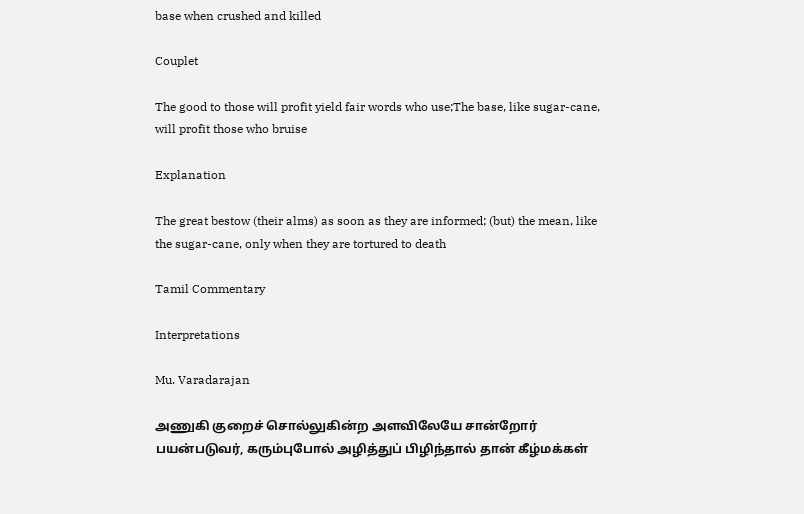base when crushed and killed

Couplet

The good to those will profit yield fair words who use;The base, like sugar-cane, will profit those who bruise

Explanation

The great bestow (their alms) as soon as they are informed; (but) the mean, like the sugar-cane, only when they are tortured to death

Tamil Commentary

Interpretations

Mu. Varadarajan

அணுகி குறைச் சொல்லுகின்ற அளவிலேயே சான்றோர் பயன்படுவர், கரும்புபோல் அழித்துப் பிழிந்தால் தான் கீழ்மக்கள்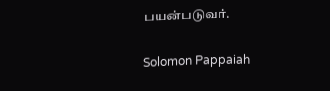பயன்படுவர்.

Solomon Pappaiah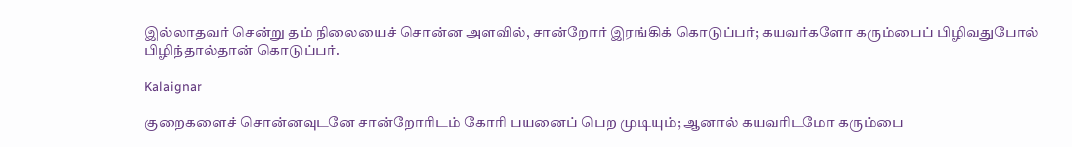இல்லாதவர் சென்று தம் நிலையைச் சொன்ன அளவில், சான்றோர் இரங்கிக் கொடுப்பர்; கயவர்களோ கரும்பைப் பிழிவதுபோல் பிழிந்தால்தான் கொடுப்பர்.

Kalaignar

குறைகளைச் சொன்னவுடனே சான்றோரிடம் கோரி பயனைப் பெற முடியும்; ஆனால் கயவரிடமோ கரும்பை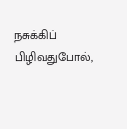நசுக்கிப் பிழிவதுபோல்,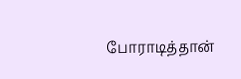போராடித்தான்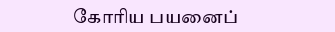கோரிய பயனைப்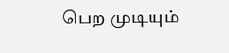பெற முடியும்